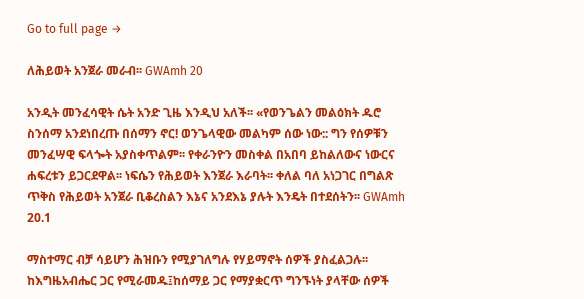Go to full page →

ለሕይወት አንጀራ መራብ፡፡ GWAmh 20

አንዲት መንፈሳዊት ሴት አንድ ጊዜ እንዲህ አለች፡፡ «የወንጌልን መልዕክት ዱሮ ስንሰማ አንደነበረጡ በሰማን ኖር! ወንጌላዊው መልካም ሰው ነው:: ግን የሰዎቹን መንፈሣዊ ፍላጐት አያስቀጥልም፡፡ የቀራንዮን መስቀል በአበባ ይከልለውና ነውርና ሐፍረቱን ይጋርደዋል፡፡ ነፍሴን የሕይወት እንጀራ እራባት፡፡ ቀለል ባለ አነጋገር በግልጽ ጥቅስ የሕይወት አንጀራ ቢቆረስልን እኔና አንደእኔ ያሉት እንዴት በተደሰትን፡፡ GWAmh 20.1

ማስተማር ብቻ ሳይሆን ሕዝቡን የሚያገለግሉ የሃይማኖት ሰዎች ያስፈልጋሉ፡፡ ከእግዜአብሔር ጋር የሚራመዱ፤ከሰማይ ጋር የማያቋርጥ ግንኙነት ያላቸው ሰዎች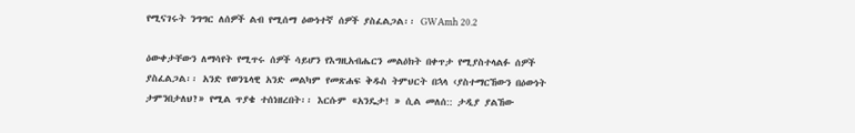የሚናገሩት ንግግር ለሰዎች ልብ የሚሰማ ዕውነተኛ ሰዎች ያስፈልጋል፡፡ GWAmh 20.2

ዕውቀታቸውን ለማሳየት የሚጥሩ ሰዎች ሳይሆን የእግዚአብሔርን መልዕክት በቀጥታ የሚያስተላልፉ ሰዎች ያስፈልጋል፡፡ አንድ የወንጌላዊ አንድ መልካም የመጽሐፍ ቅዱስ ትምህርት በኋላ ‹ያስተማርኸውን በዕውነት ታምንበታለህ?» የሚል ጥያቄ ተሰነዘረበት፡፡ እርሱም «አንዴታ! » ሲል መለሰ:: ታዲያ ያልኸው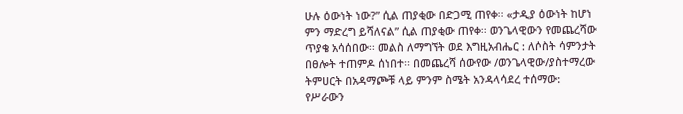ሁሉ ዕውነት ነው?” ሲል ጠያቂው በድጋሚ ጠየቀ፡፡ «ታዲያ ዕውነት ከሆነ ምን ማድረግ ይሻለናል” ሲል ጠያቂው ጠየቀ፡፡ ወንጌላዊውን የመጨረሻው ጥያቄ አሳሰበው፡፡ መልስ ለማግኘት ወደ እግዚአብሔር : ለሶስት ሳምንታት በፀሎት ተጠምዶ ሰነበተ፡፡ በመጨረሻ ሰውየው /ወንጌላዊው/ያስተማረው ትምሀርት በአዳማጮቹ ላይ ምንም ስሜት አንዳላሳደረ ተሰማው: የሥራውን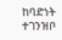ከባድነት ተገንዝቦ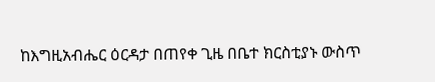ከእግዚአብሔር ዕርዳታ በጠየቀ ጊዜ በቤተ ክርስቲያኑ ውስጥ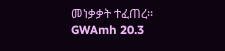መነቃቃት ተፈጠረ፡፡ GWAmh 20.3